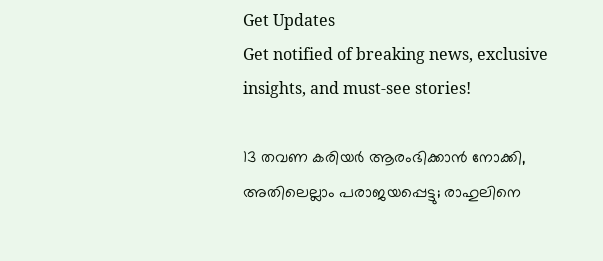Get Updates
Get notified of breaking news, exclusive insights, and must-see stories!

13 തവണ കരിയര്‍ ആരംഭിക്കാന്‍ നോക്കി, അതിലെല്ലാം പരാജയപ്പെട്ടു; രാഹുലിനെ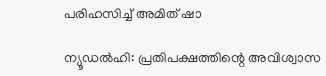പരിഹസിച്ച് അമിത് ഷാ

ന്യൂഡല്‍ഹി: പ്രതിപക്ഷത്തിന്റെ അവിശ്വാസ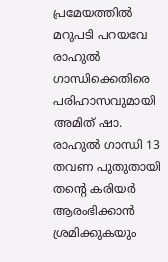പ്രമേയത്തില്‍ മറുപടി പറയവേ രാഹുല്‍ ഗാന്ധിക്കെതിരെ പരിഹാസവുമായി അമിത് ഷാ. രാഹുല്‍ ഗാന്ധി 13 തവണ പുതുതായി തന്റെ കരിയര്‍ ആരംഭിക്കാന്‍ ശ്രമിക്കുകയും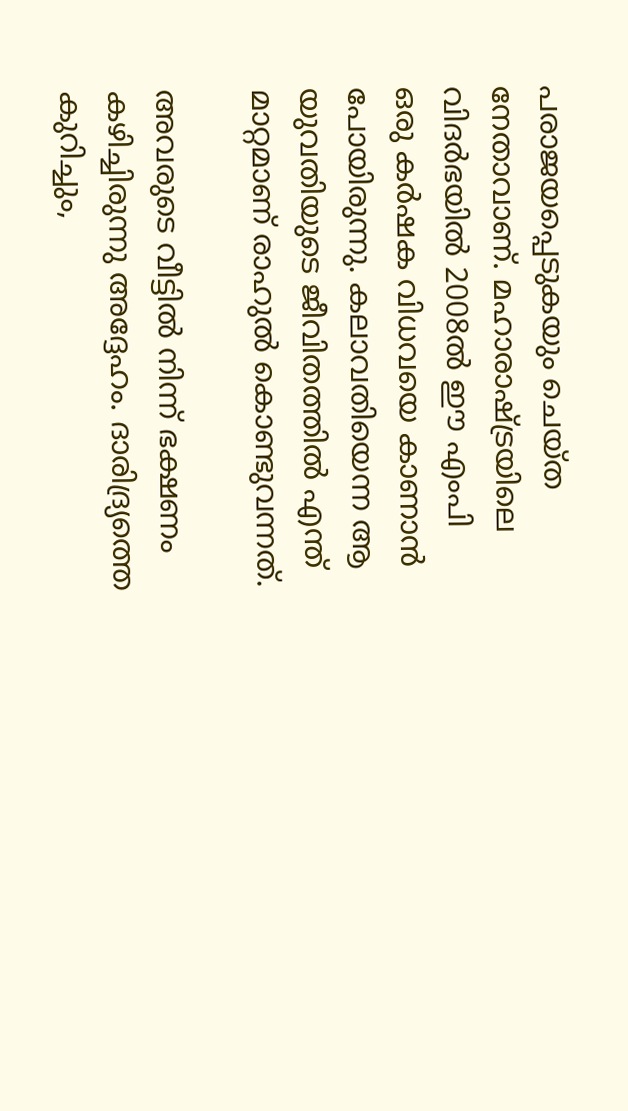പരാജയപ്പെടുകയും ചെയ്ത നേതാവാണ്. മഹാരാഷ്ട്രയിലെ വിദര്‍ഭയില്‍ 2008ല്‍ ഈ എംപി ഒരു കര്‍ഷക വിധവയെ കാണാന്‍ പോയിരുന്നു. കലാവതിയെന്ന ആ യുവതിയുടെ ജീവിതത്തില്‍ എന്ത് മാറ്റമാണ് രാഹുല്‍ കൊണ്ടുവന്നത്.

അവരുടെ വീട്ടില്‍ നിന്ന് ഭക്ഷണം കഴിച്ചിരുന്നു അദ്ദേഹം. ദാരിദ്ര്യത്തെ കുറിച്ചും,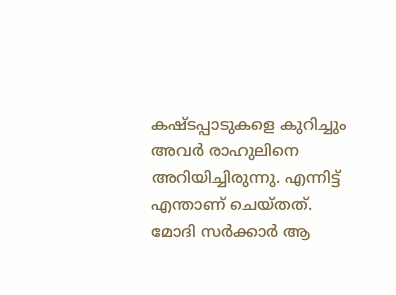കഷ്ടപ്പാടുകളെ കുറിച്ചും അവര്‍ രാഹുലിനെ അറിയിച്ചിരുന്നു. എന്നിട്ട് എന്താണ് ചെയ്തത്. മോദി സര്‍ക്കാര്‍ ആ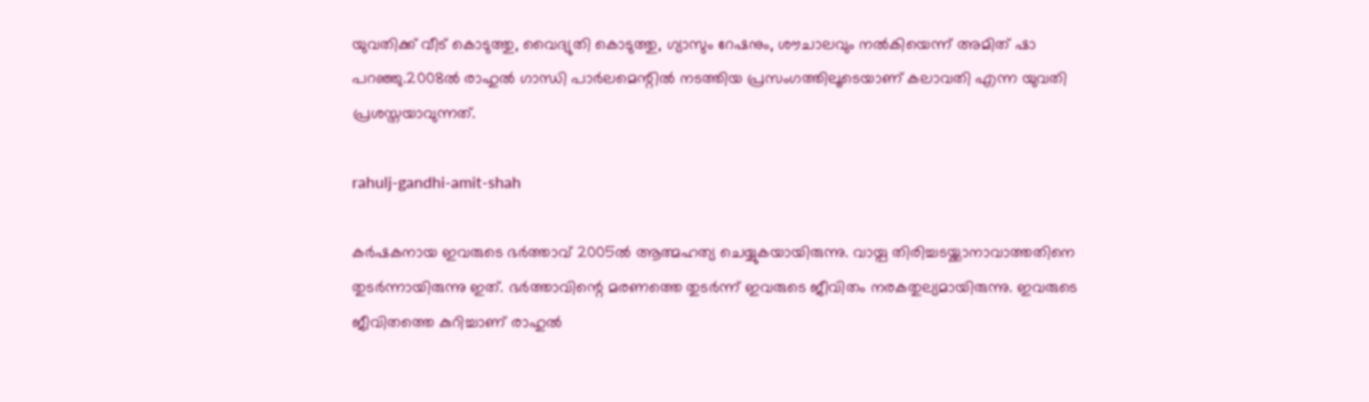യുവതിക്ക് വീട് കൊടുത്തു, വൈദ്യുതി കൊടുത്തു, ഗ്യാസും റേഷനും, ശൗചാലവും നല്‍കിയെന്ന് അമിത് ഷാ പറഞ്ഞു.2008ല്‍ രാഹുല്‍ ഗാന്ധി പാര്‍ലമെന്റില്‍ നടത്തിയ പ്രസംഗത്തിലൂടെയാണ് കലാവതി എന്ന യുവതി പ്രശസ്തയാവുന്നത്.

rahulj-gandhi-amit-shah

കര്‍ഷകനായ ഇവരുടെ ഭര്‍ത്താവ് 2005ല്‍ ആത്മഹത്യ ചെയ്യുകയായിരുന്നു. വായ്പ തിരിച്ചടയ്ക്കാനാവാത്തതിനെ തുടര്‍ന്നായിരുന്നു ഇത്. ഭര്‍ത്താവിന്റെ മരണത്തെ തുടര്‍ന്ന് ഇവരുടെ ജീവിതം നരകതുല്യമായിരുന്നു. ഇവരുടെ ജീവിതത്തെ കുറിച്ചാണ് രാഹുല്‍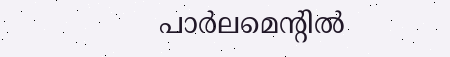പാര്‍ലമെന്റില്‍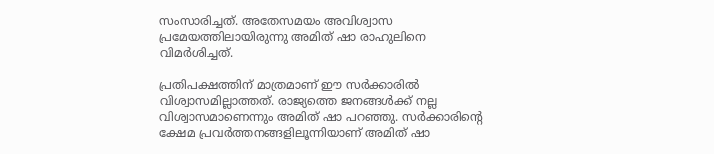സംസാരിച്ചത്. അതേസമയം അവിശ്വാസ പ്രമേയത്തിലായിരുന്നു അമിത് ഷാ രാഹുലിനെ വിമര്‍ശിച്ചത്.

പ്രതിപക്ഷത്തിന് മാത്രമാണ് ഈ സര്‍ക്കാരില്‍ വിശ്വാസമില്ലാത്തത്. രാജ്യത്തെ ജനങ്ങള്‍ക്ക് നല്ല വിശ്വാസമാണെന്നും അമിത് ഷാ പറഞ്ഞു. സര്‍ക്കാരിന്റെ ക്ഷേമ പ്രവര്‍ത്തനങ്ങളിലൂന്നിയാണ് അമിത് ഷാ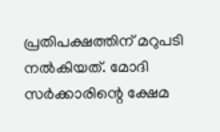പ്രതിപക്ഷത്തിന് മറുപടി നല്‍കിയത്. മോദി സര്‍ക്കാരിന്റെ ക്ഷേമ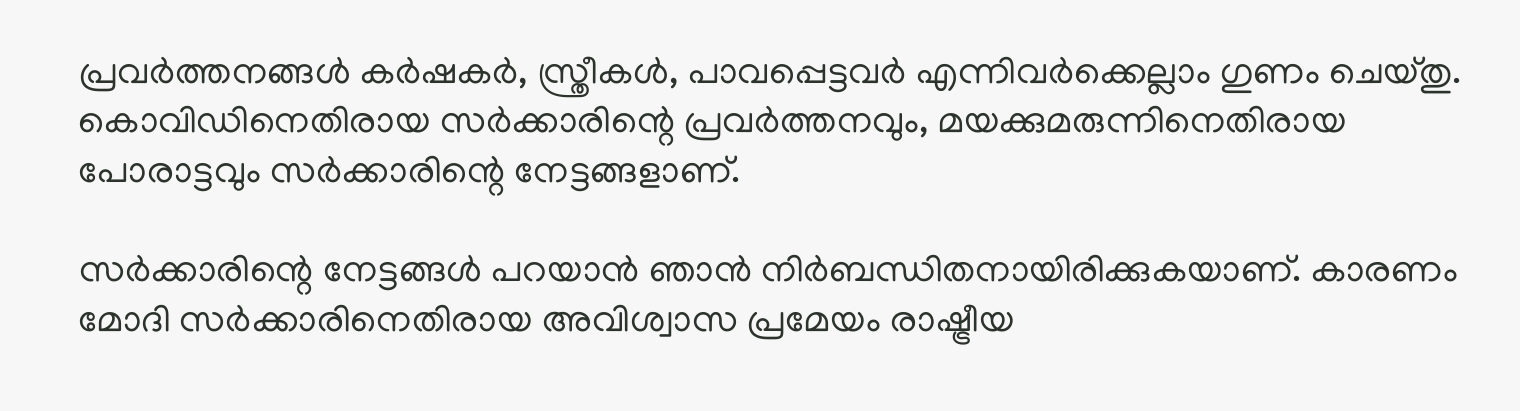പ്രവര്‍ത്തനങ്ങള്‍ കര്‍ഷകര്‍, സ്ത്രീകള്‍, പാവപ്പെട്ടവര്‍ എന്നിവര്‍ക്കെല്ലാം ഗുണം ചെയ്തു. കൊവിഡിനെതിരായ സര്‍ക്കാരിന്റെ പ്രവര്‍ത്തനവും, മയക്കുമരുന്നിനെതിരായ പോരാട്ടവും സര്‍ക്കാരിന്റെ നേട്ടങ്ങളാണ്.

സര്‍ക്കാരിന്റെ നേട്ടങ്ങള്‍ പറയാന്‍ ഞാന്‍ നിര്‍ബന്ധിതനായിരിക്കുകയാണ്. കാരണം മോദി സര്‍ക്കാരിനെതിരായ അവിശ്വാസ പ്രമേയം രാഷ്ട്രീയ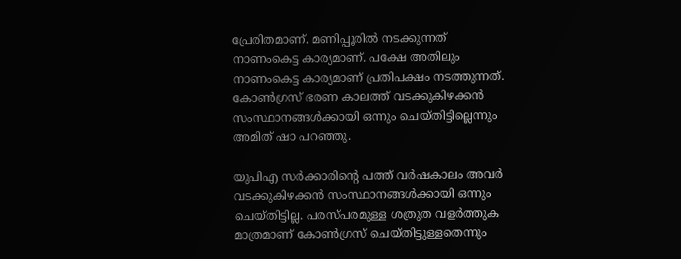പ്രേരിതമാണ്. മണിപ്പൂരില്‍ നടക്കുന്നത് നാണംകെട്ട കാര്യമാണ്. പക്ഷേ അതിലും നാണംകെട്ട കാര്യമാണ് പ്രതിപക്ഷം നടത്തുന്നത്. കോണ്‍ഗ്രസ് ഭരണ കാലത്ത് വടക്കുകിഴക്കന്‍ സംസ്ഥാനങ്ങള്‍ക്കായി ഒന്നും ചെയ്തിട്ടില്ലെന്നും അമിത് ഷാ പറഞ്ഞു.

യുപിഎ സര്‍ക്കാരിന്റെ പത്ത് വര്‍ഷകാലം അവര്‍ വടക്കുകിഴക്കന്‍ സംസ്ഥാനങ്ങള്‍ക്കായി ഒന്നും ചെയ്തിട്ടില്ല. പരസ്പരമുള്ള ശത്രുത വളര്‍ത്തുക മാത്രമാണ് കോണ്‍ഗ്രസ് ചെയ്തിട്ടുള്ളതെന്നും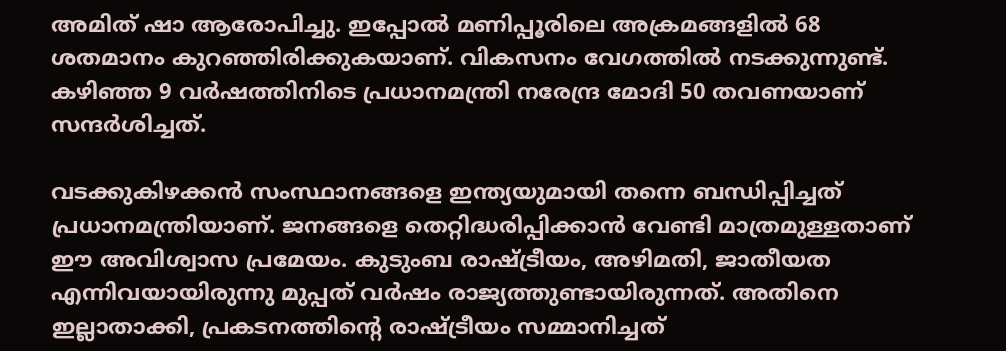അമിത് ഷാ ആരോപിച്ചു. ഇപ്പോല്‍ മണിപ്പൂരിലെ അക്രമങ്ങളില്‍ 68 ശതമാനം കുറഞ്ഞിരിക്കുകയാണ്. വികസനം വേഗത്തില്‍ നടക്കുന്നുണ്ട്. കഴിഞ്ഞ 9 വര്‍ഷത്തിനിടെ പ്രധാനമന്ത്രി നരേന്ദ്ര മോദി 50 തവണയാണ് സന്ദര്‍ശിച്ചത്.

വടക്കുകിഴക്കന്‍ സംസ്ഥാനങ്ങളെ ഇന്ത്യയുമായി തന്നെ ബന്ധിപ്പിച്ചത് പ്രധാനമന്ത്രിയാണ്. ജനങ്ങളെ തെറ്റിദ്ധരിപ്പിക്കാന്‍ വേണ്ടി മാത്രമുള്ളതാണ് ഈ അവിശ്വാസ പ്രമേയം. കുടുംബ രാഷ്ട്രീയം, അഴിമതി, ജാതീയത എന്നിവയായിരുന്നു മുപ്പത് വര്‍ഷം രാജ്യത്തുണ്ടായിരുന്നത്. അതിനെ ഇല്ലാതാക്കി, പ്രകടനത്തിന്റെ രാഷ്ട്രീയം സമ്മാനിച്ചത്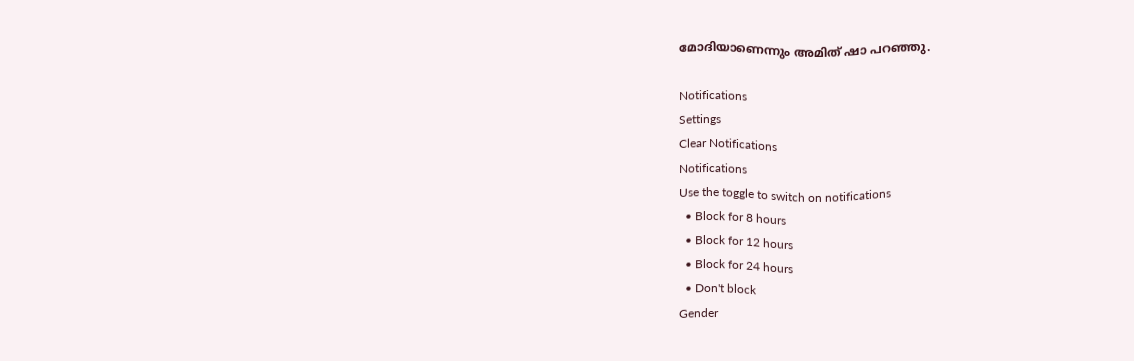മോദിയാണെന്നും അമിത് ഷാ പറഞ്ഞു.

Notifications
Settings
Clear Notifications
Notifications
Use the toggle to switch on notifications
  • Block for 8 hours
  • Block for 12 hours
  • Block for 24 hours
  • Don't block
Gender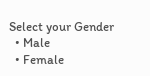Select your Gender
  • Male
  • Female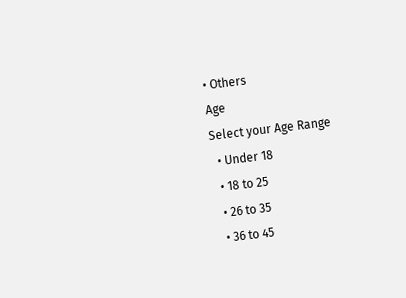• Others
Age
Select your Age Range
  • Under 18
  • 18 to 25
  • 26 to 35
  • 36 to 45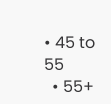• 45 to 55
  • 55+